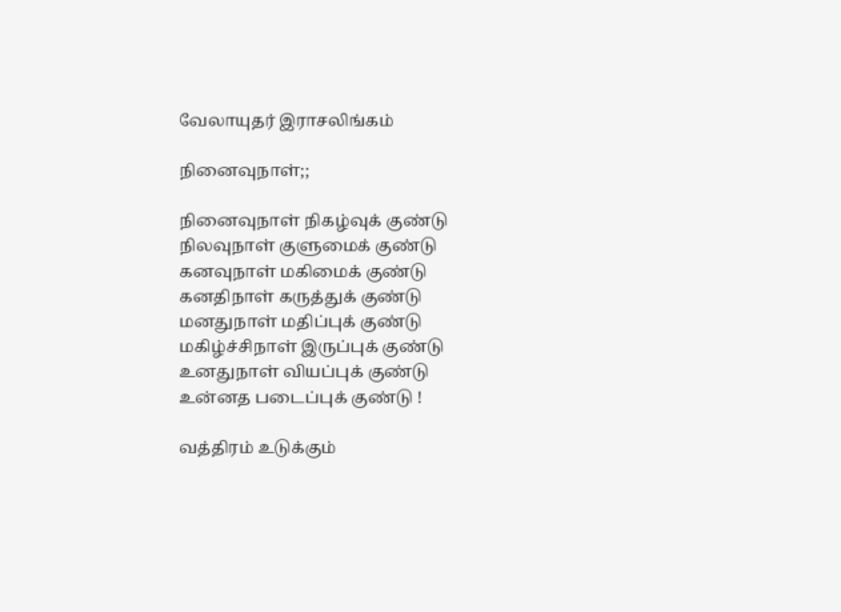வேலாயுதர் இராசலிங்கம்

நினைவுநாள்;;

நினைவுநாள் நிகழ்வுக் குண்டு
நிலவுநாள் குளுமைக் குண்டு
கனவுநாள் மகிமைக் குண்டு
கனதிநாள் கருத்துக் குண்டு
மனதுநாள் மதிப்புக் குண்டு
மகிழ்ச்சிநாள் இருப்புக் குண்டு
உனதுநாள் வியப்புக் குண்டு
உன்னத படைப்புக் குண்டு !

வத்திரம் உடுக்கும்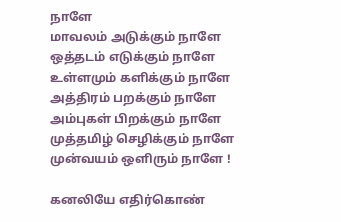நாளே
மாவலம் அடுக்கும் நாளே
ஒத்தடம் எடுக்கும் நாளே
உள்ளமும் களிக்கும் நாளே
அத்திரம் பறக்கும் நாளே
அம்புகள் பிறக்கும் நாளே
முத்தமிழ் செழிக்கும் நாளே
முன்வயம் ஒளிரும் நாளே !

கனலியே எதிர்கொண்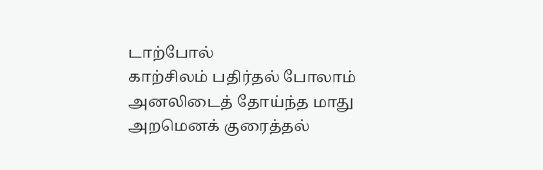டாற்போல்
காற்சிலம் பதிர்தல் போலாம்
அனலிடைத் தோய்ந்த மாது
அறமெனக் குரைத்தல்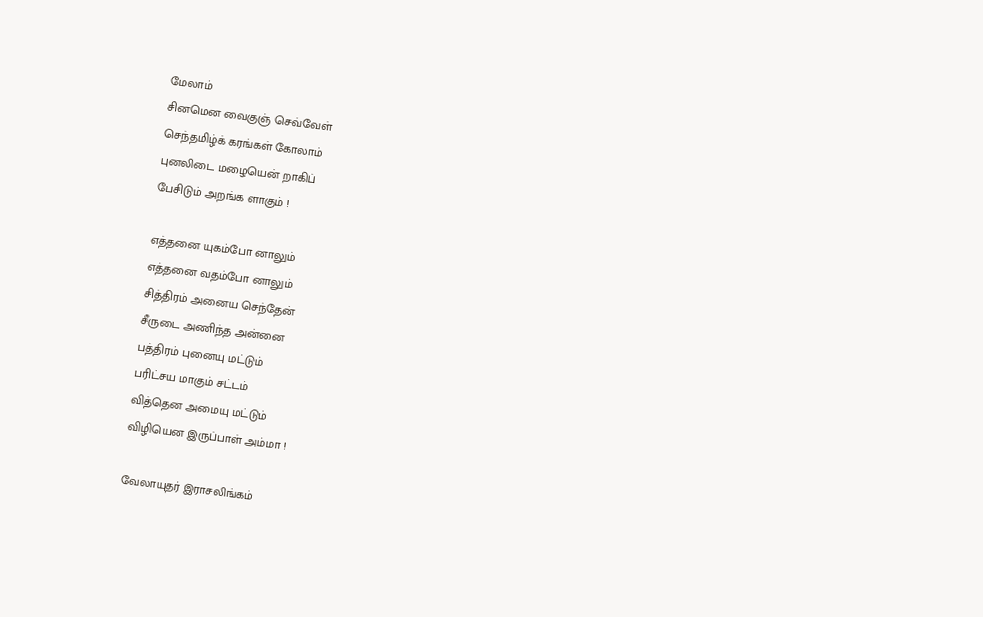மேலாம்
சினமென வைகுஞ் செவ்வேள்
செந்தமிழ்க் கரங்கள் கோலாம்
புனலிடை மழையென் றாகிப்
பேசிடும் அறங்க ளாகும் !

எத்தனை யுகம்போ னாலும்
எத்தனை வதம்போ னாலும்
சித்திரம் அனைய செந்தேன்
சீருடை அணிந்த அன்னை
பத்திரம் புனையு மட்டும்
பரிட்சய மாகும் சட்டம்
வித்தென அமையு மட்டும்
விழியென இருப்பாள் அம்மா !

வேலாயுதர் இராசலிங்கம்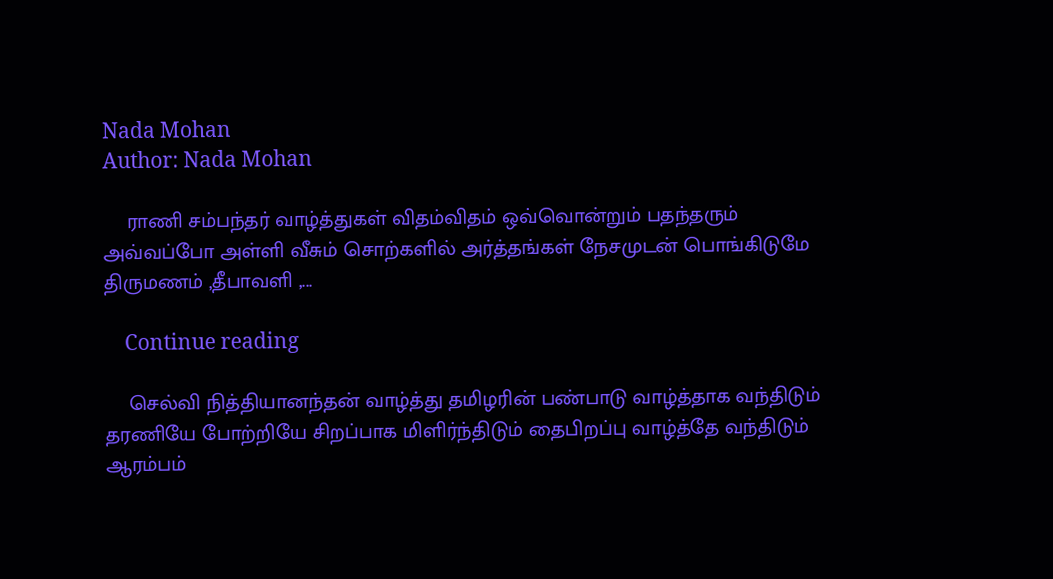Nada Mohan
Author: Nada Mohan

    ராணி சம்பந்தர் வாழ்த்துகள் விதம்விதம் ஒவ்வொன்றும் பதந்தரும் அவ்வப்போ அள்ளி வீசும் சொற்களில் அர்த்தங்கள் நேசமுடன் பொங்கிடுமே திருமணம் ,தீபாவளி ,...

    Continue reading

    செல்வி நித்தியானந்தன் வாழ்த்து தமிழரின் பண்பாடு வாழ்த்தாக வந்திடும் தரணியே போற்றியே சிறப்பாக மிளிர்ந்திடும் தைபிறப்பு வாழ்த்தே வந்திடும் ஆரம்பம்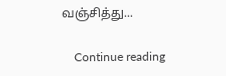வஞ்சித்து...

    Continue reading